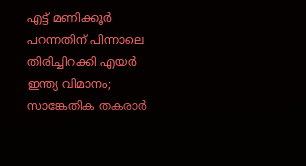എട്ട് മണിക്കൂർ പറന്നതിന് പിന്നാലെ തിരിച്ചിറക്കി എയർ ഇന്ത്യ വിമാനം; സാങ്കേതിക തകരാർ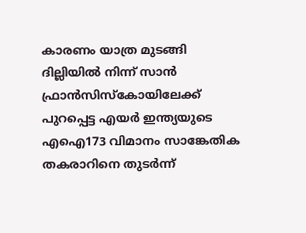കാരണം യാത്ര മുടങ്ങി
ദില്ലിയിൽ നിന്ന് സാൻ ഫ്രാൻസിസ്കോയിലേക്ക് പുറപ്പെട്ട എയർ ഇന്ത്യയുടെ എഐ173 വിമാനം സാങ്കേതിക തകരാറിനെ തുടർന്ന്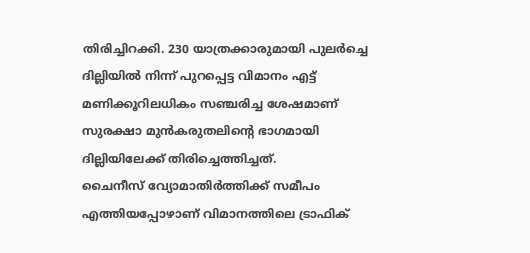തിരിച്ചിറക്കി. 230 യാത്രക്കാരുമായി പുലർച്ചെ ദില്ലിയിൽ നിന്ന് പുറപ്പെട്ട വിമാനം എട്ട് മണിക്കൂറിലധികം സഞ്ചരിച്ച ശേഷമാണ് സുരക്ഷാ മുൻകരുതലിന്റെ ഭാഗമായി ദില്ലിയിലേക്ക് തിരിച്ചെത്തിച്ചത്.
ചൈനീസ് വ്യോമാതിർത്തിക്ക് സമീപം എത്തിയപ്പോഴാണ് വിമാനത്തിലെ ട്രാഫിക്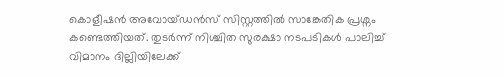കൊളീഷൻ അവോയ്ഡൻസ് സിസ്റ്റത്തിൽ സാങ്കേതിക പ്രശ്നം കണ്ടെത്തിയത്. തുടർന്ന് നിശ്ചിത സുരക്ഷാ നടപടികൾ പാലിച്ച് വിമാനം ദില്ലിയിലേക്ക്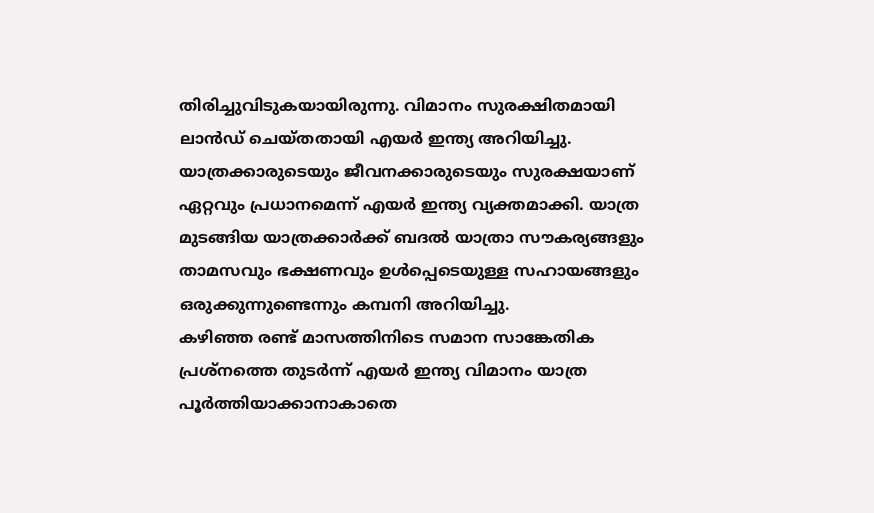തിരിച്ചുവിടുകയായിരുന്നു. വിമാനം സുരക്ഷിതമായി ലാൻഡ് ചെയ്തതായി എയർ ഇന്ത്യ അറിയിച്ചു.
യാത്രക്കാരുടെയും ജീവനക്കാരുടെയും സുരക്ഷയാണ് ഏറ്റവും പ്രധാനമെന്ന് എയർ ഇന്ത്യ വ്യക്തമാക്കി. യാത്ര മുടങ്ങിയ യാത്രക്കാർക്ക് ബദൽ യാത്രാ സൗകര്യങ്ങളും താമസവും ഭക്ഷണവും ഉൾപ്പെടെയുള്ള സഹായങ്ങളും ഒരുക്കുന്നുണ്ടെന്നും കമ്പനി അറിയിച്ചു.
കഴിഞ്ഞ രണ്ട് മാസത്തിനിടെ സമാന സാങ്കേതിക പ്രശ്നത്തെ തുടർന്ന് എയർ ഇന്ത്യ വിമാനം യാത്ര പൂർത്തിയാക്കാനാകാതെ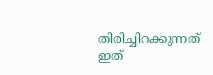തിരിച്ചിറക്കുന്നത് ഇത്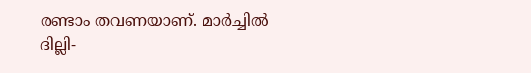രണ്ടാം തവണയാണ്. മാർച്ചിൽ ദില്ലി-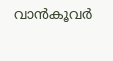വാൻകൂവർ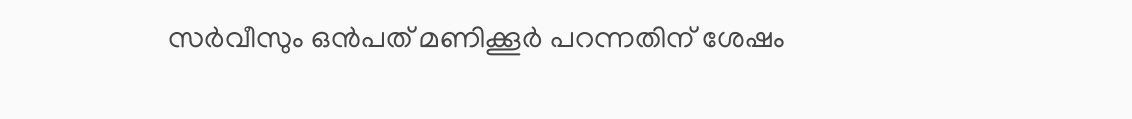സർവീസും ഒൻപത് മണിക്കൂർ പറന്നതിന് ശേഷം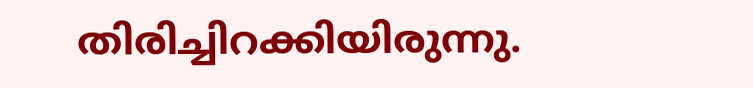തിരിച്ചിറക്കിയിരുന്നു.